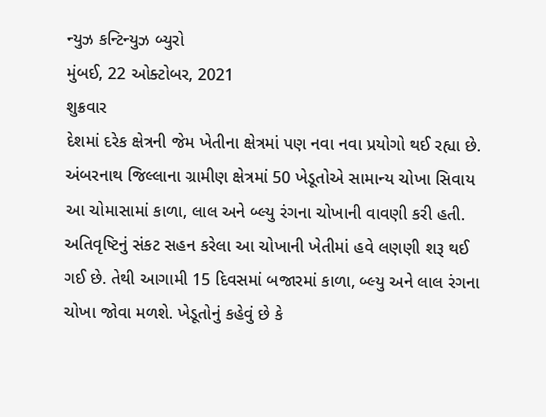ન્યુઝ કન્ટિન્યુઝ બ્યુરો
મુંબઈ, 22 ઓક્ટોબર, 2021
શુક્રવાર
દેશમાં દરેક ક્ષેત્રની જેમ ખેતીના ક્ષેત્રમાં પણ નવા નવા પ્રયોગો થઈ રહ્યા છે. અંબરનાથ જિલ્લાના ગ્રામીણ ક્ષેત્રમાં 50 ખેડૂતોએ સામાન્ય ચોખા સિવાય આ ચોમાસામાં કાળા, લાલ અને બ્લ્યુ રંગના ચોખાની વાવણી કરી હતી. અતિવૃષ્ટિનું સંકટ સહન કરેલા આ ચોખાની ખેતીમાં હવે લણણી શરૂ થઈ ગઈ છે. તેથી આગામી 15 દિવસમાં બજારમાં કાળા, બ્લ્યુ અને લાલ રંગના ચોખા જોવા મળશે. ખેડૂતોનું કહેવું છે કે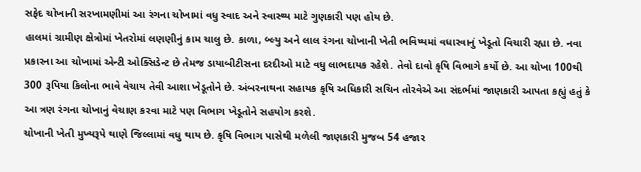સફેદ ચોખાની સરખામણીમાં આ રંગના ચોખામાં વધુ સ્વાદ અને સ્વાસ્થ્ય માટે ગુણકારી પણ હોય છે.
હાલમાં ગ્રામીણ ક્ષેત્રોમાં ખેતરોમાં લણણીનું કામ ચાલુ છે. કાળા, બ્લ્યુ અને લાલ રંગના ચોખાની ખેતી ભવિષ્યમાં વધારવાનું ખેડૂતો વિચારી રહ્યા છે. નવા પ્રકારના આ ચોખામાં એન્ટી ઓક્સિડેન્ટ છે તેમજ ડાયાબીટીસના દરદીઓ માટે વધુ લાભદાયક રહેશે. તેવો દાવો કૃષિ વિભાગે કર્યો છે. આ ચોખા 100થી 300 રૂપિયા કિલોના ભાવે વેચાય તેવી આશા ખેડૂતોને છે. અંબરનાથના સહાયક કૃષિ અધિકારી સચિન તોરવેએ આ સંદર્ભમાં જાણકારી આપતા કહ્યું હતું કે આ ત્રણ રંગના ચોખાનું વેચાણ કરવા માટે પણ વિભાગ ખેડૂતોને સહયોગ કરશે.
ચોખાની ખેતી મુખ્યરૂપે થાણે જિલ્લામાં વધુ થાય છે. કૃષિ વિભાગ પાસેથી મળેલી જાણકારી મુજબ 54 હજાર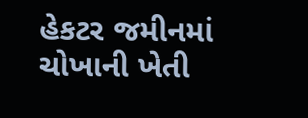હેકટર જમીનમાં ચોખાની ખેતી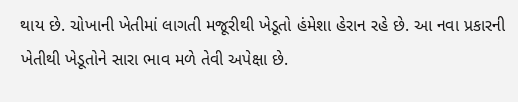થાય છે. ચોખાની ખેતીમાં લાગતી મજૂરીથી ખેડૂતો હંમેશા હેરાન રહે છે. આ નવા પ્રકારની ખેતીથી ખેડૂતોને સારા ભાવ મળે તેવી અપેક્ષા છે.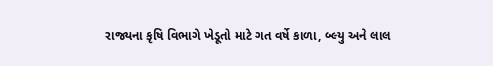રાજ્યના કૃષિ વિભાગે ખેડૂતો માટે ગત વર્ષે કાળા, બ્લ્યુ અને લાલ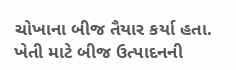ચોખાના બીજ તૈયાર કર્યા હતા. ખેતી માટે બીજ ઉત્પાદનની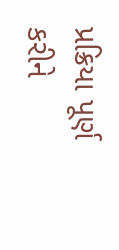પ્રક્રિયા પૂર્ણ કરીને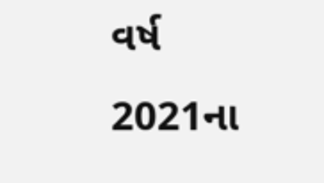વર્ષ 2021ના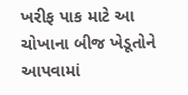ખરીફ પાક માટે આ ચોખાના બીજ ખેડૂતોને આપવામાં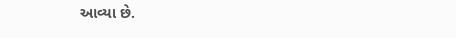આવ્યા છે.